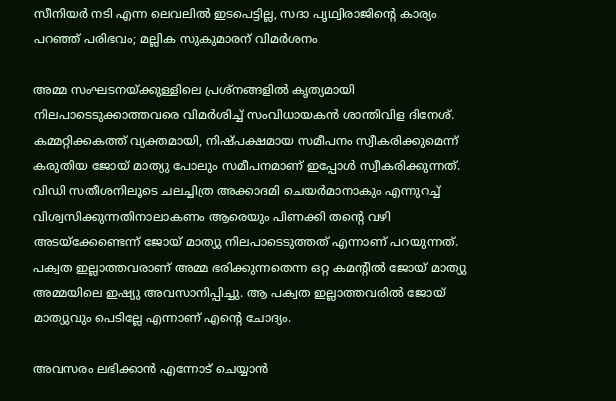സീനിയർ നടി എന്ന ലെവലിൽ ഇടപെട്ടില്ല, സദാ പൃഥ്വിരാജിന്റെ കാര്യം പറഞ്ഞ് പരിഭവം; മല്ലിക സുകുമാരന് വിമർശനം

അമ്മ സംഘടനയ്ക്കുള്ളിലെ പ്രശ്നങ്ങളിൽ കൃത്യമായി നിലപാടെടുക്കാത്തവരെ വിമർശിച്ച് സംവിധായകൻ ശാന്തിവിള ദിനേശ്.
കമ്മറ്റിക്കകത്ത് വ്യക്തമായി, നിഷ്പക്ഷമായ സമീപനം സ്വീകരിക്കുമെന്ന് കരുതിയ ജോയ് മാത്യു പോലും സമീപനമാണ് ഇപ്പോൾ സ്വീകരിക്കുന്നത്. വിഡി സതീശനിലൂടെ ചലച്ചിത്ര അക്കാദമി ചെയർമാനാകും എന്നുറച്ച് വിശ്വസിക്കുന്നതിനാലാകണം ആരെയും പിണക്കി തന്റെ വഴി അടയ്ക്കേണ്ടെന്ന് ജോയ് മാത്യു നിലപാടെടുത്തത് എന്നാണ് പറയുന്നത്. പക്വത ഇല്ലാത്തവരാണ് അമ്മ ഭരിക്കുന്നതെന്ന ഒറ്റ കമന്റിൽ ജോയ് മാത്യു അമ്മയിലെ ഇഷ്യു അവസാനിപ്പിച്ചു. ആ പക്വത ഇല്ലാത്തവരിൽ ജോയ് മാത്യുവും പെടില്ലേ എന്നാണ് എന്റെ ചോദ്യം.

അവസരം ലഭിക്കാൻ എന്നോട് ചെയ്യാൻ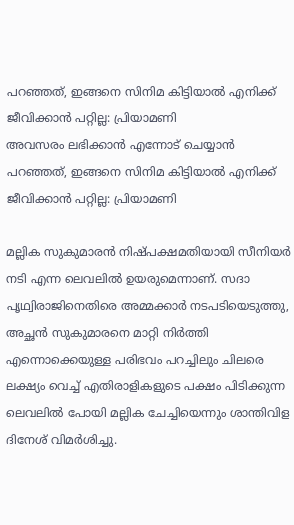പറഞ്ഞത്, ഇങ്ങനെ സിനിമ കിട്ടിയാൽ എനിക്ക് ജീവിക്കാൻ പറ്റില്ല: പ്രിയാമണി
അവസരം ലഭിക്കാൻ എന്നോട് ചെയ്യാൻ പറഞ്ഞത്, ഇങ്ങനെ സിനിമ കിട്ടിയാൽ എനിക്ക് ജീവിക്കാൻ പറ്റില്ല: പ്രിയാമണി

മല്ലിക സുകുമാരൻ നിഷ്പക്ഷമതിയായി സീനിയർ നടി എന്ന ലെവലിൽ ഉയരുമെന്നാണ്. സദാ പൃഥ്വിരാജിനെതിരെ അമ്മക്കാർ നടപടിയെടുത്തു, അച്ഛൻ സുകുമാരനെ മാറ്റി നിർത്തി എന്നൊക്കെയുള്ള പരിഭവം പറച്ചിലും ചിലരെ ലക്ഷ്യം വെച്ച് എതിരാളികളുടെ പക്ഷം പിടിക്കുന്ന ലെവലിൽ പോയി മല്ലിക ചേച്ചിയെന്നും ശാന്തിവിള ദിനേശ് വിമർശിച്ചു.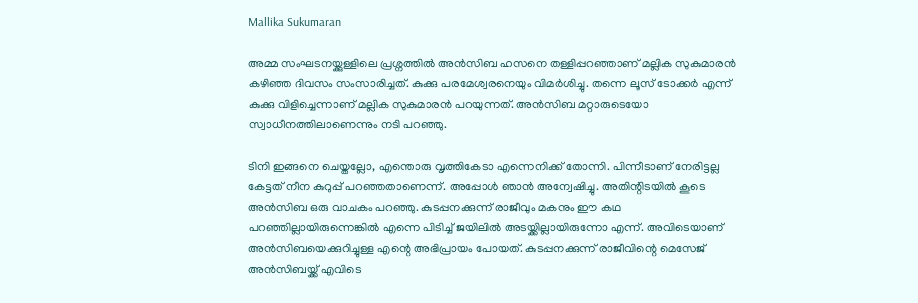Mallika Sukumaran

അമ്മ സംഘടനയ്ക്കുള്ളിലെ പ്രശ്നത്തിൽ അൻസിബ ഹസനെ തള്ളിപ്പറഞ്ഞാണ് മല്ലിക സുകുമാരൻ കഴിഞ്ഞ ദിവസം സംസാരിച്ചത്. കുക്കു പരമേശ്വരനെയും വിമർശിച്ചു. തന്നെ ലൂസ് ടോക്കർ എന്ന് കുക്കു വിളിച്ചെന്നാണ് മല്ലിക സുകുമാരൻ പറയുന്നത്. അൻസിബ മറ്റാരുടെയോ സ്വാധീനത്തിലാണെന്നും നടി പറഞ്ഞു.

ടിനി ഇങ്ങനെ ചെയ്തല്ലോ, എന്തൊരു വൃത്തികേടാ എന്നെനിക്ക് തോന്നി. പിന്നീടാണ് നേരിട്ടല്ല കേട്ടത് നീന കുറുപ്പ് പറഞ്ഞതാണെന്ന്. അപ്പോൾ ഞാൻ അന്വേഷിച്ചു. അതിന്റിടയിൽ കൂടെ അൻസിബ ഒരു വാചകം പറഞ്ഞു. കുടപ്പനക്കുന്ന് രാജീവും മകനും ഈ കഥ പറഞ്ഞില്ലായിരുന്നെങ്കിൽ എന്നെ പിടിച്ച് ജയിലിൽ അടയ്ക്കില്ലായിരുന്നോ എന്ന്. അവിടെയാണ് അൻസിബയെക്കുറിച്ചുള്ള എന്റെ അഭിപ്രായം പോയത്. കുടപ്പനക്കുന്ന് രാജീവിന്റെ മെസേജ് അൻസിബയ്ക്ക് എവിടെ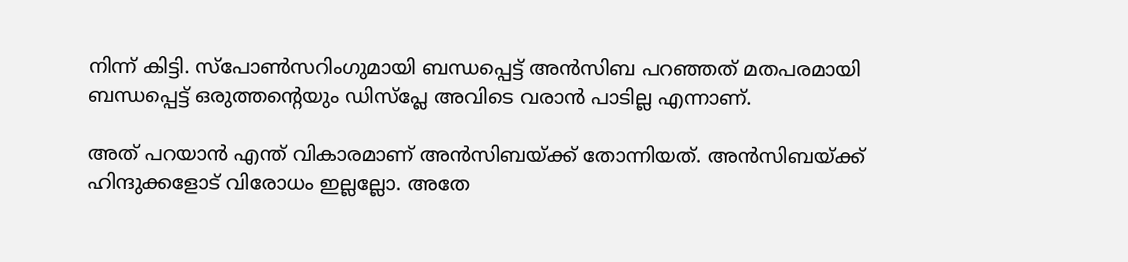നിന്ന് കിട്ടി. സ്പോൺസറിംഗുമായി ബന്ധപ്പെട്ട് അൻസിബ പറഞ്ഞത് മതപരമായി ബന്ധപ്പെട്ട് ഒരുത്തന്റെയും ഡിസ്പ്ലേ അവിടെ വരാൻ പാ‌ടില്ല എന്നാണ്.

അത് പറയാൻ എന്ത് വികാരമാണ് അൻസിബയ്ക്ക് തോന്നിയത്. അൻസിബയ്ക്ക് ഹിന്ദുക്കളോട് വിരോധം ഇല്ലല്ലോ. അതേ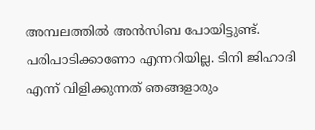അമ്പലത്തിൽ അൻസിബ പോയിട്ടുണ്ട്. പരിപാടിക്കാണോ എന്നറിയില്ല. ടിനി ജിഹാദി എന്ന് വിളിക്കുന്നത് ഞങ്ങളാരും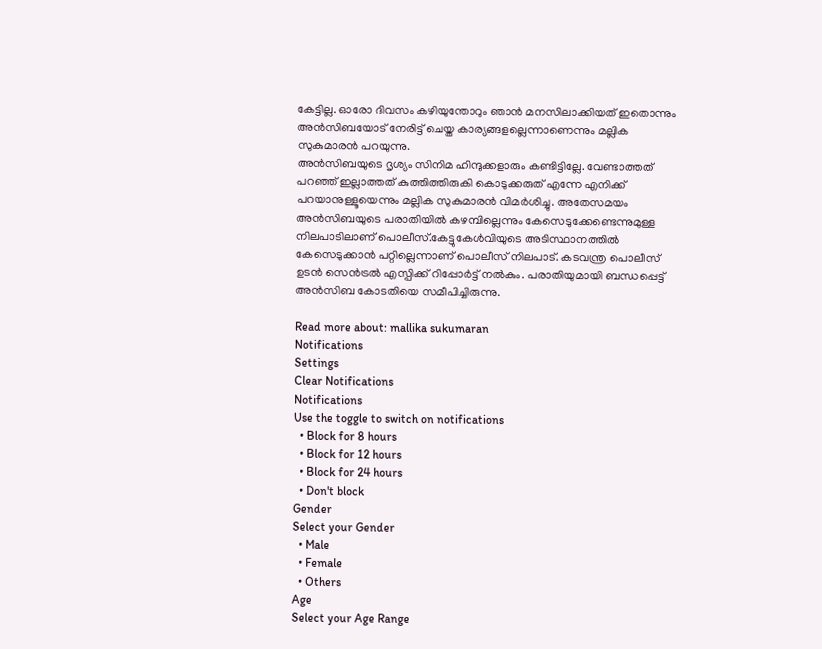കേട്ടില്ല. ഓരോ ദിവസം കഴിയുന്തോറും ഞാൻ മനസിലാക്കിയത് ഇതൊന്നും അൻസിബയോട് നേരിട്ട് ചെയ്ത കാര്യങ്ങളല്ലെന്നാണെന്നും മല്ലിക സുകുമാരൻ പറയുന്നു.
അൻസിബയുടെ ദൃശ്യം സിനിമ ഹിന്ദുക്കളാരും കണ്ടിട്ടില്ലേ. വേണ്ടാത്തത് പറഞ്ഞ് ഇല്ലാത്തത് കുത്തിത്തിരുകി കൊടുക്കരുത് എന്നേ എനിക്ക് പറയാനുള്ളൂയെന്നും മല്ലിക സുകുമാരൻ വിമർശിച്ചു. അതേസമയം അൻസിബയുടെ പരാതിയിൽ കഴമ്പില്ലെന്നും കേസെടുക്കേണ്ടെന്നുമുള്ള നിലപാടിലാണ് പൊലീസ്.കേട്ടുകേൾവിയുടെ അടിസ്ഥാനത്തിൽ കേസെടുക്കാൻ പറ്റില്ലെന്നാണ് പൊലീസ് നിലപാട്. കടവന്ത്ര പൊലീസ് ഉടൻ സെൻട്രൽ എസ്പിക്ക് റിപ്പോർട്ട് നൽകും. പരാതിയുമായി ബന്ധപ്പെട്ട് അൻസിബ കോടതിയെ സമീപിച്ചിരുന്നു.

Read more about: mallika sukumaran
Notifications
Settings
Clear Notifications
Notifications
Use the toggle to switch on notifications
  • Block for 8 hours
  • Block for 12 hours
  • Block for 24 hours
  • Don't block
Gender
Select your Gender
  • Male
  • Female
  • Others
Age
Select your Age Range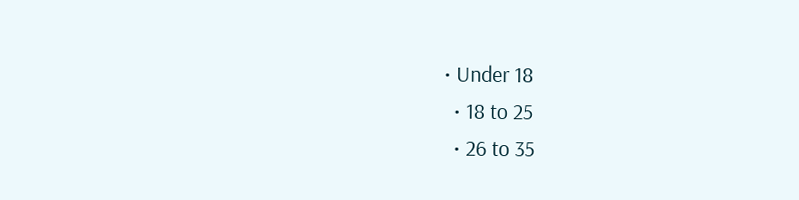• Under 18
  • 18 to 25
  • 26 to 35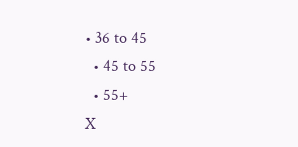• 36 to 45
  • 45 to 55
  • 55+
X